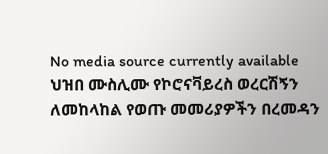No media source currently available
ህዝበ ሙስሊሙ የኮሮናቫይረስ ወረርሽኝን ለመከላከል የወጡ መመሪያዎችን በረመዳን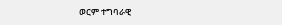ወርም ተግባራዊ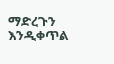ማድረጉን እንዲቀጥል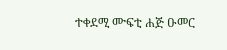ተቀደሚ ሙፍቲ ሐጅ ዑመር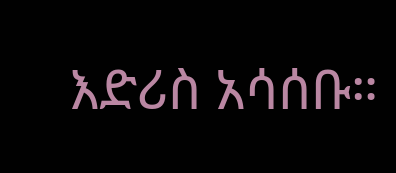እድሪስ አሳሰቡ።